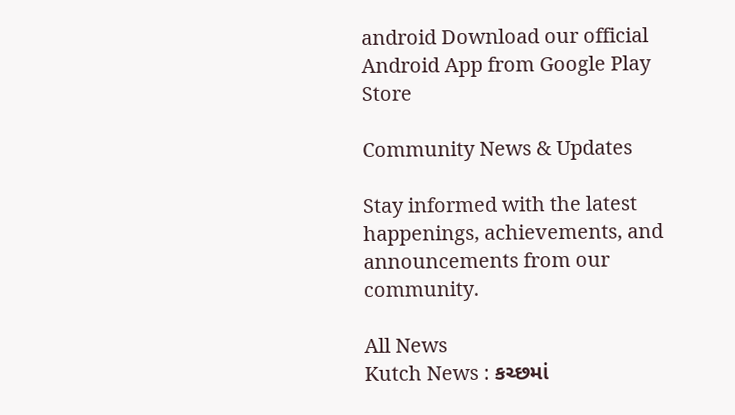android Download our official Android App from Google Play Store

Community News & Updates

Stay informed with the latest happenings, achievements, and announcements from our community.

All News
Kutch News : કચ્છમાં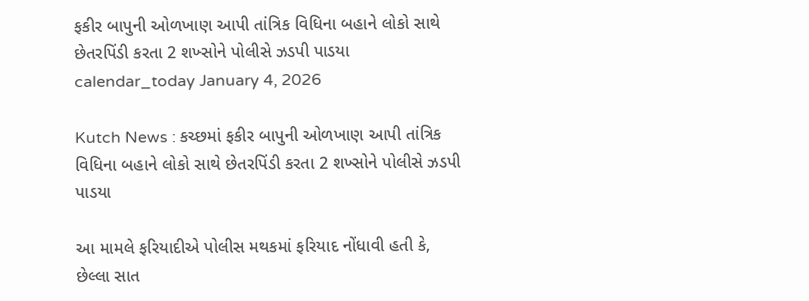ફકીર બાપુની ઓળખાણ આપી તાંત્રિક વિધિના બહાને લોકો સાથે છેતરપિંડી કરતા 2 શખ્સોને પોલીસે ઝડપી પાડયા
calendar_today January 4, 2026

Kutch News : કચ્છમાં ફકીર બાપુની ઓળખાણ આપી તાંત્રિક વિધિના બહાને લોકો સાથે છેતરપિંડી કરતા 2 શખ્સોને પોલીસે ઝડપી પાડયા

આ મામલે ફરિયાદીએ પોલીસ મથકમાં ફરિયાદ નોંધાવી હતી કે, છેલ્લા સાત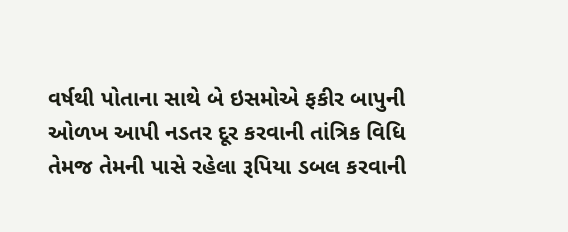વર્ષથી પોતાના સાથે બે ઇસમોએ ફકીર બાપુની ઓળખ આપી નડતર દૂર કરવાની તાંત્રિક વિધિ તેમજ તેમની પાસે રહેલા રૂપિયા ડબલ કરવાની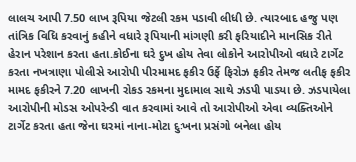લાલચ આપી 7.50 લાખ રૂપિયા જેટલી રકમ પડાવી લીધી છે. ત્યારબાદ હજુ પણ તાંત્રિક વિધિ કરવાનું કહીને વધારે રૂપિયાની માંગણી કરી ફરિયાદીને માનસિક રીતે હેરાન પરેશાન કરતા હતા.કોઈના ઘરે દુખ હોય તેવા લોકોને આરોપીઓ વધારે ટાર્ગેટ કરતા નખત્રાણા પોલીસે આરોપી પીરમામદ ફકીર ઉર્ફે ફિરોઝ ફકીર તેમજ લતીફ ફકીર મામદ ફકીરને 7.20 લાખની રોકડ રકમના મુદામાલ સાથે ઝડપી પાડયા છે. ઝડપાયેલા આરોપીની મોડસ ઓપરેન્ડી વાત કરવામાં આવે તો આરોપીઓ એવા વ્યક્તિઓને ટાર્ગેટ કરતા હતા જેના ઘરમાં નાના-મોટા દુઃખના પ્રસંગો બનેલા હોય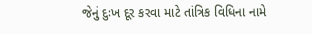જેનું દુઃખ દૂર કરવા માટે તાંત્રિક વિધિના નામે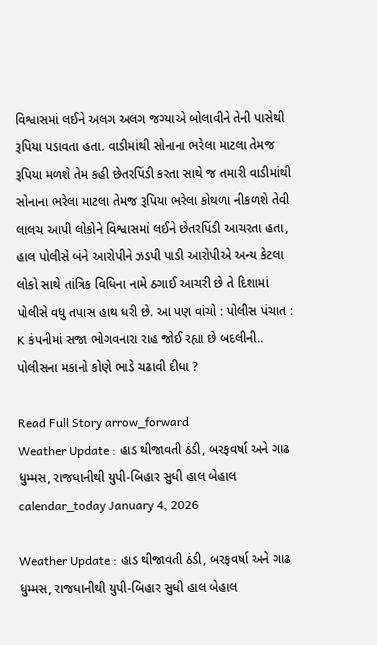વિશ્વાસમાં લઈને અલગ અલગ જગ્યાએ બોલાવીને તેની પાસેથી રૂપિયા પડાવતા હતા. વાડીમાંથી સોનાના ભરેલા માટલા તેમજ રૂપિયા મળશે તેમ કહી છેતરપિંડી કરતા સાથે જ તમારી વાડીમાંથી સોનાના ભરેલા માટલા તેમજ રૂપિયા ભરેલા કોથળા નીકળશે તેવી લાલચ આપી લોકોને વિશ્વાસમાં લઈને છેતરપિંડી આચરતા હતા, હાલ પોલીસે બંને આરોપીને ઝડપી પાડી આરોપીએ અન્ય કેટલા લોકો સાથે તાંત્રિક વિધિના નામે ઠગાઈ આચરી છે તે દિશામાં પોલીસે વધુ તપાસ હાથ ધરી છે. આ પણ વાંચો : પોલીસ પંચાત : K કંપનીમાં સજા ભોગવનારા રાહ જોઈ રહ્યા છે બદલીની.. પોલીસના મકાનો કોણે ભાડે ચઢાવી દીધા ?

Read Full Story arrow_forward
Weather Update : હાડ થીજાવતી ઠંડી, બરફવર્ષા અને ગાઢ ધુમ્મસ, રાજધાનીથી યુપી-બિહાર સુધી હાલ બેહાલ
calendar_today January 4, 2026

Weather Update : હાડ થીજાવતી ઠંડી, બરફવર્ષા અને ગાઢ ધુમ્મસ, રાજધાનીથી યુપી-બિહાર સુધી હાલ બેહાલ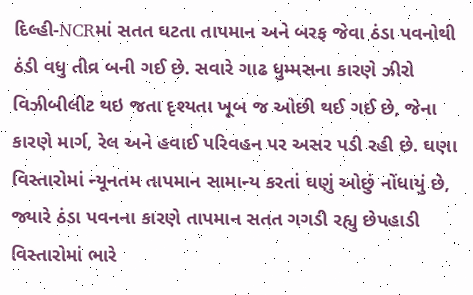દિલ્હી-NCRમાં સતત ઘટતા તાપમાન અને બરફ જેવા ઠંડા પવનોથી ઠંડી વધુ તીવ્ર બની ગઈ છે. સવારે ગાઢ ધુમ્મસના કારણે ઝીરો વિઝીબીલીટ થઇ જતા દૃશ્યતા ખૂબ જ ઓછી થઈ ગઈ છે, જેના કારણે માર્ગ, રેલ અને હવાઈ પરિવહન પર અસર પડી રહી છે. ઘણા વિસ્તારોમાં ન્યૂનતમ તાપમાન સામાન્ય કરતાં ઘણું ઓછું નોંધાયું છે, જ્યારે ઠંડા પવનના કારણે તાપમાન સતત ગગડી રહ્યુ છેપહાડી વિસ્તારોમાં ભારે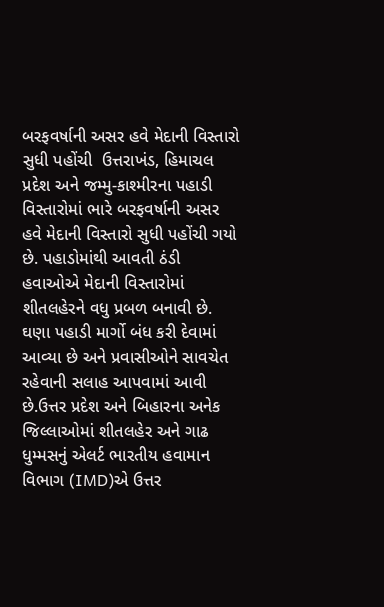બરફવર્ષાની અસર હવે મેદાની વિસ્તારો સુધી પહોંચી  ઉત્તરાખંડ, હિમાચલ પ્રદેશ અને જમ્મુ-કાશ્મીરના પહાડી વિસ્તારોમાં ભારે બરફવર્ષાની અસર હવે મેદાની વિસ્તારો સુધી પહોંચી ગયો છે. પહાડોમાંથી આવતી ઠંડી હવાઓએ મેદાની વિસ્તારોમાં શીતલહેરને વધુ પ્રબળ બનાવી છે. ઘણા પહાડી માર્ગો બંધ કરી દેવામાં આવ્યા છે અને પ્રવાસીઓને સાવચેત રહેવાની સલાહ આપવામાં આવી છે.ઉત્તર પ્રદેશ અને બિહારના અનેક જિલ્લાઓમાં શીતલહેર અને ગાઢ ધુમ્મસનું એલર્ટ ભારતીય હવામાન વિભાગ (IMD)એ ઉત્તર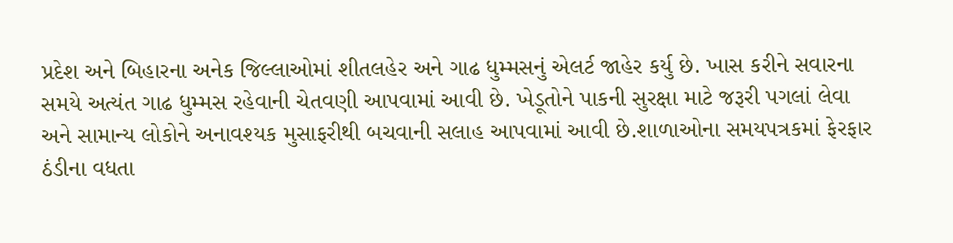પ્રદેશ અને બિહારના અનેક જિલ્લાઓમાં શીતલહેર અને ગાઢ ધુમ્મસનું એલર્ટ જાહેર કર્યુ છે. ખાસ કરીને સવારના સમયે અત્યંત ગાઢ ધુમ્મસ રહેવાની ચેતવણી આપવામાં આવી છે. ખેડૂતોને પાકની સુરક્ષા માટે જરૂરી પગલાં લેવા અને સામાન્ય લોકોને અનાવશ્યક મુસાફરીથી બચવાની સલાહ આપવામાં આવી છે.શાળાઓના સમયપત્રકમાં ફેરફાર ઠંડીના વધતા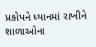પ્રકોપને ધ્યાનમાં રાખીને શાળાઓના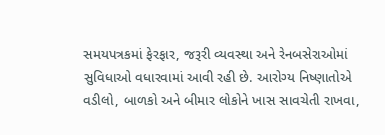સમયપત્રકમાં ફેરફાર, જરૂરી વ્યવસ્થા અને રેનબસેરાઓમાં સુવિધાઓ વધારવામાં આવી રહી છે. આરોગ્ય નિષ્ણાતોએ વડીલો, બાળકો અને બીમાર લોકોને ખાસ સાવચેતી રાખવા,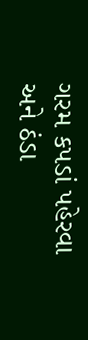ગરમ કપડાં પહેરવા અને ઠંડા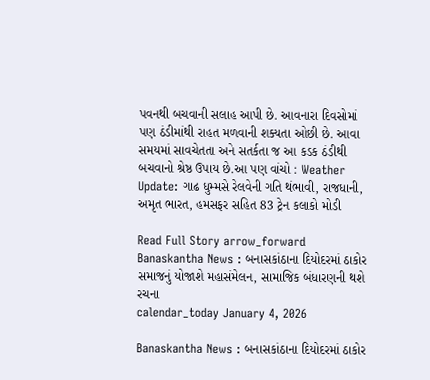પવનથી બચવાની સલાહ આપી છે. આવનારા દિવસોમાં પણ ઠંડીમાંથી રાહત મળવાની શક્યતા ઓછી છે. આવા સમયમાં સાવચેતતા અને સતર્કતા જ આ કડક ઠંડીથી બચવાનો શ્રેષ્ઠ ઉપાય છે.આ પણ વાંચો : Weather Update: ગાઢ ધુમ્મસે રેલવેની ગતિ થંભાવી, રાજધાની, અમૃત ભારત, હમસફર સહિત 83 ટ્રેન કલાકો મોડી

Read Full Story arrow_forward
Banaskantha News : બનાસકાંઠાના દિયોદરમાં ઠાકોર સમાજનું યોજાશે મહાસંમેલન, સામાજિક બંધારણની થશે રચના
calendar_today January 4, 2026

Banaskantha News : બનાસકાંઠાના દિયોદરમાં ઠાકોર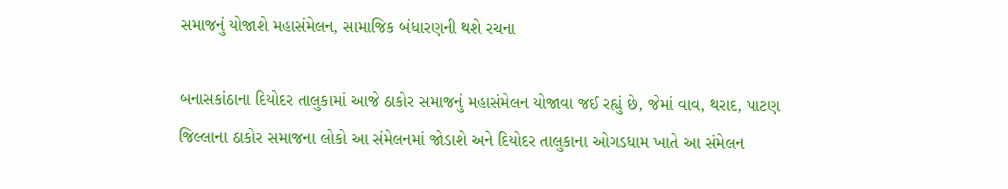સમાજનું યોજાશે મહાસંમેલન, સામાજિક બંધારણની થશે રચના

બનાસકાંઠાના દિયોદર તાલુકામાં આજે ઠાકોર સમાજનું મહાસંમેલન યોજાવા જઈ રહ્યું છે, જેમાં વાવ, થરાદ, પાટણ જિલ્લાના ઠાકોર સમાજના લોકો આ સંમેલનમાં જોડાશે અને દિયોદર તાલુકાના ઓગડધામ ખાતે આ સંમેલન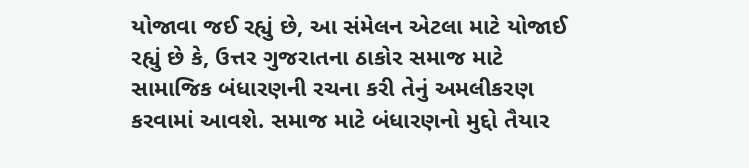યોજાવા જઈ રહ્યું છે, આ સંમેલન એટલા માટે યોજાઈ રહ્યું છે કે, ઉત્તર ગુજરાતના ઠાકોર સમાજ માટે સામાજિક બંધારણની રચના કરી તેનું અમલીકરણ કરવામાં આવશે. સમાજ માટે બંધારણનો મુદ્દો તૈયાર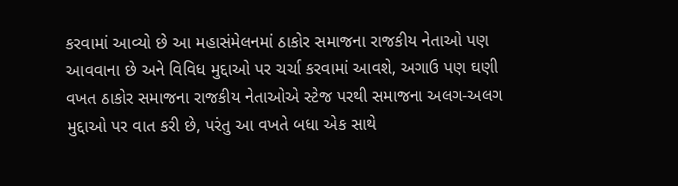કરવામાં આવ્યો છે આ મહાસંમેલનમાં ઠાકોર સમાજના રાજકીય નેતાઓ પણ આવવાના છે અને વિવિધ મુદ્દાઓ પર ચર્ચા કરવામાં આવશે, અગાઉ પણ ઘણી વખત ઠાકોર સમાજના રાજકીય નેતાઓએ સ્ટેજ પરથી સમાજના અલગ-અલગ મુદ્દાઓ પર વાત કરી છે, પરંતુ આ વખતે બધા એક સાથે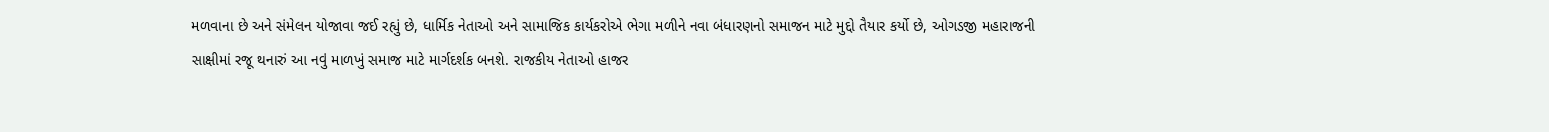મળવાના છે અને સંમેલન યોજાવા જઈ રહ્યું છે, ધાર્મિક નેતાઓ અને સામાજિક કાર્યકરોએ ભેગા મળીને નવા બંધારણનો સમાજન માટે મુદ્દો તૈયાર કર્યો છે, ઓગડજી મહારાજની સાક્ષીમાં રજૂ થનારું આ નવું માળખું સમાજ માટે માર્ગદર્શક બનશે. રાજકીય નેતાઓ હાજર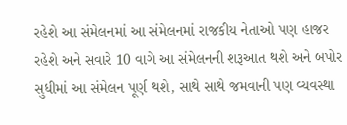રહેશે આ સંમેલનમાં આ સંમેલનમાં રાજકીય નેતાઓ પણ હાજર રહેશે અને સવારે 10 વાગે આ સંમેલનની શરૂઆત થશે અને બપોર સુધીમાં આ સંમેલન પૂર્ણ થશે, સાથે સાથે જમવાની પણ વ્યવસ્થા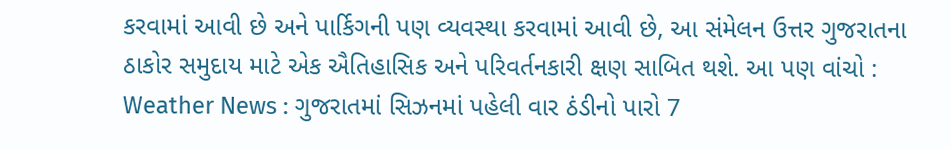કરવામાં આવી છે અને પાર્કિગની પણ વ્યવસ્થા કરવામાં આવી છે, આ સંમેલન ઉત્તર ગુજરાતના ઠાકોર સમુદાય માટે એક ઐતિહાસિક અને પરિવર્તનકારી ક્ષણ સાબિત થશે. આ પણ વાંચો : Weather News : ગુજરાતમાં સિઝનમાં પહેલી વાર ઠંડીનો પારો 7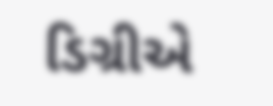ડિગ્રીએ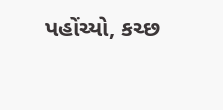પહોંચ્યો, કચ્છ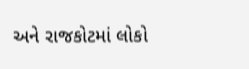અને રાજકોટમાં લોકો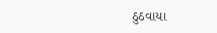ઠુઠવાયા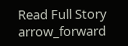Read Full Story arrow_forward